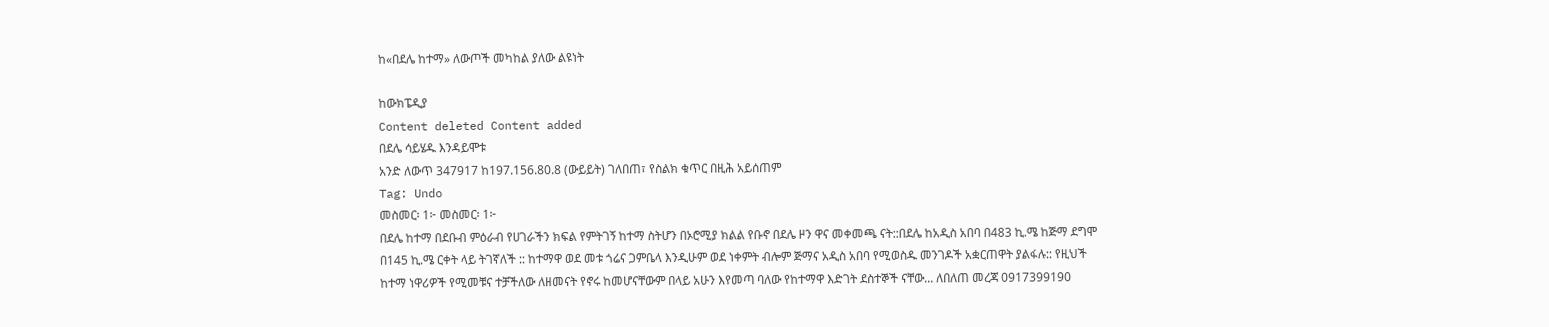ከ«በደሌ ከተማ» ለውጦች መካከል ያለው ልዩነት

ከውክፔዲያ
Content deleted Content added
በደሌ ሳይሄዱ እንዳይሞቱ
አንድ ለውጥ 347917 ከ197.156.80.8 (ውይይት) ገለበጠ፣ የስልክ ቁጥር በዚሕ አይሰጠም
Tag: Undo
መስመር፡ 1፦ መስመር፡ 1፦
በደሌ ከተማ በደቡብ ምዕራብ የሀገራችን ክፍል የምትገኝ ከተማ ስትሆን በኦሮሚያ ክልል የቡኖ በደሌ ዞን ዋና መቀመጫ ናት::በደሌ ከአዲስ አበባ በ483 ኪ.ሜ ከጅማ ደግሞ በ145 ኪ.ሜ ርቀት ላይ ትገኛለች :: ከተማዋ ወደ መቱ ጎሬና ጋምቤላ እንዲሁም ወደ ነቀምት ብሎም ጅማና አዲስ አበባ የሚወስዱ መንገዶች አቋርጠዋት ያልፋሉ:: የዚህች ከተማ ነዋሪዎች የሚመቹና ተቻችለው ለዘመናት የኖሩ ከመሆናቸውም በላይ አሁን እየመጣ ባለው የከተማዋ እድገት ደስተኞች ናቸው... ለበለጠ መረጃ 0917399190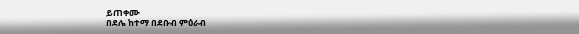ይጠቀሙ
በደሌ ከተማ በደቡብ ምዕራብ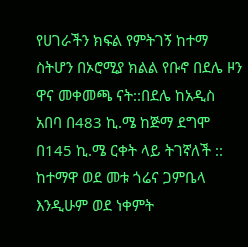የሀገራችን ክፍል የምትገኝ ከተማ ስትሆን በኦሮሚያ ክልል የቡኖ በደሌ ዞን ዋና መቀመጫ ናት::በደሌ ከአዲስ አበባ በ483 ኪ.ሜ ከጅማ ደግሞ በ145 ኪ.ሜ ርቀት ላይ ትገኛለች :: ከተማዋ ወደ መቱ ጎሬና ጋምቤላ እንዲሁም ወደ ነቀምት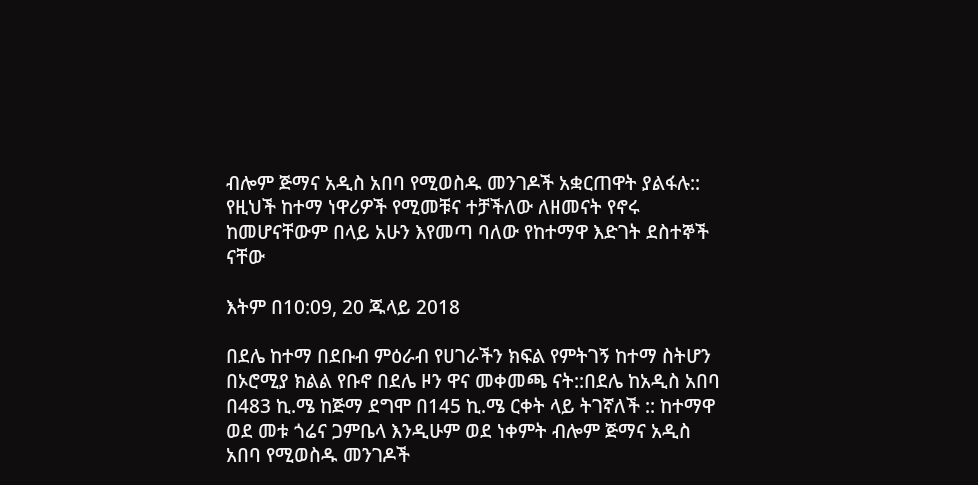ብሎም ጅማና አዲስ አበባ የሚወስዱ መንገዶች አቋርጠዋት ያልፋሉ:: የዚህች ከተማ ነዋሪዎች የሚመቹና ተቻችለው ለዘመናት የኖሩ ከመሆናቸውም በላይ አሁን እየመጣ ባለው የከተማዋ እድገት ደስተኞች ናቸው

እትም በ10:09, 20 ጁላይ 2018

በደሌ ከተማ በደቡብ ምዕራብ የሀገራችን ክፍል የምትገኝ ከተማ ስትሆን በኦሮሚያ ክልል የቡኖ በደሌ ዞን ዋና መቀመጫ ናት::በደሌ ከአዲስ አበባ በ483 ኪ.ሜ ከጅማ ደግሞ በ145 ኪ.ሜ ርቀት ላይ ትገኛለች :: ከተማዋ ወደ መቱ ጎሬና ጋምቤላ እንዲሁም ወደ ነቀምት ብሎም ጅማና አዲስ አበባ የሚወስዱ መንገዶች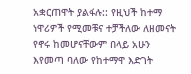አቋርጠዋት ያልፋሉ:: የዚህች ከተማ ነዋሪዎች የሚመቹና ተቻችለው ለዘመናት የኖሩ ከመሆናቸውም በላይ አሁን እየመጣ ባለው የከተማዋ እድገት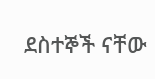ደስተኞች ናቸው